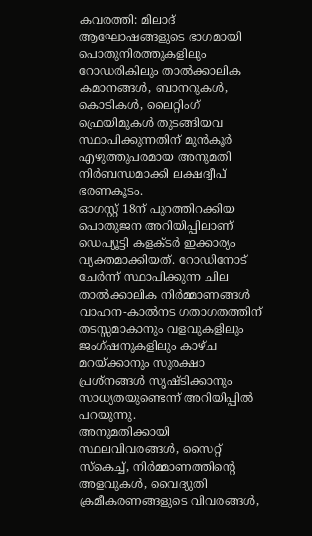കവരത്തി: മിലാദ് ആഘോഷങ്ങളുടെ ഭാഗമായി പൊതുനിരത്തുകളിലും റോഡരികിലും താൽക്കാലിക കമാനങ്ങൾ, ബാനറുകൾ, കൊടികൾ, ലൈറ്റിംഗ് ഫ്രെയിമുകൾ തുടങ്ങിയവ സ്ഥാപിക്കുന്നതിന് മുൻകൂർ എഴുത്തുപരമായ അനുമതി നിർബന്ധമാക്കി ലക്ഷദ്വീപ് ഭരണകൂടം.
ഓഗസ്റ്റ് 18ന് പുറത്തിറക്കിയ പൊതുജന അറിയിപ്പിലാണ് ഡെപ്യൂട്ടി കളക്ടർ ഇക്കാര്യം വ്യക്തമാക്കിയത്. റോഡിനോട് ചേർന്ന് സ്ഥാപിക്കുന്ന ചില താൽക്കാലിക നിർമ്മാണങ്ങൾ വാഹന-കാൽനട ഗതാഗതത്തിന് തടസ്സമാകാനും വളവുകളിലും ജംഗ്ഷനുകളിലും കാഴ്ച മറയ്ക്കാനും സുരക്ഷാ പ്രശ്നങ്ങൾ സൃഷ്ടിക്കാനും സാധ്യതയുണ്ടെന്ന് അറിയിപ്പിൽ പറയുന്നു.
അനുമതിക്കായി സ്ഥലവിവരങ്ങൾ, സൈറ്റ് സ്കെച്ച്, നിർമ്മാണത്തിന്റെ അളവുകൾ, വൈദ്യുതി ക്രമീകരണങ്ങളുടെ വിവരങ്ങൾ,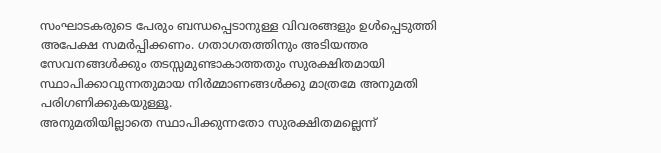സംഘാടകരുടെ പേരും ബന്ധപ്പെടാനുള്ള വിവരങ്ങളും ഉൾപ്പെടുത്തി അപേക്ഷ സമർപ്പിക്കണം. ഗതാഗതത്തിനും അടിയന്തര സേവനങ്ങൾക്കും തടസ്സമുണ്ടാകാത്തതും സുരക്ഷിതമായി സ്ഥാപിക്കാവുന്നതുമായ നിർമ്മാണങ്ങൾക്കു മാത്രമേ അനുമതി പരിഗണിക്കുകയുള്ളൂ.
അനുമതിയില്ലാതെ സ്ഥാപിക്കുന്നതോ സുരക്ഷിതമല്ലെന്ന്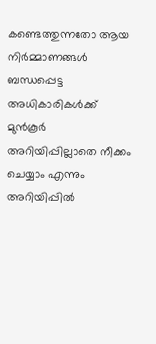കണ്ടെത്തുന്നതോ ആയ നിർമ്മാണങ്ങൾ ബന്ധപ്പെട്ട അധികാരികൾക്ക് മുൻകൂർ അറിയിപ്പില്ലാതെ നീക്കം ചെയ്യാം എന്നും അറിയിപ്പിൽ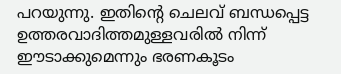പറയുന്നു. ഇതിന്റെ ചെലവ് ബന്ധപ്പെട്ട ഉത്തരവാദിത്തമുള്ളവരിൽ നിന്ന് ഈടാക്കുമെന്നും ഭരണകൂടം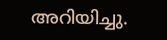അറിയിച്ചു.